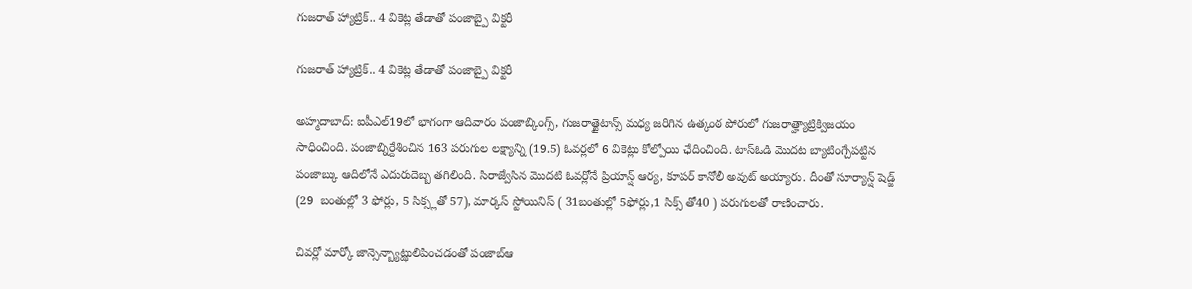గుజరాత్ హ్యాట్రిక్.. 4 వికెట్ల తేడాతో పంజాబ్పై విక్టరీ

గుజరాత్ హ్యాట్రిక్.. 4 వికెట్ల తేడాతో పంజాబ్పై విక్టరీ

అహ్మదాబాద్: ఐపీఎల్19లో భాగంగా ఆదివారం పంజాబ్కింగ్స్, గుజరాత్టైటాన్స్ మధ్య జరిగిన ఉత్కంఠ పోరులో గుజరాత్హ్యాట్రిక్విజయం సాధించింది. పంజాబ్నిర్దేశించిన 163 పరుగుల లక్ష్యాన్ని (19.5) ఓవర్లలో 6 వికెట్లు కోల్పోయి ఛేదించింది. టాస్ఓడి మొదట బ్యాటింగ్చేపట్టిన పంజాబ్కు ఆదిలోనే ఎదురుదెబ్బ తగిలింది. సిరాజ్వేసిన మొదటి ఓవర్లోనే ప్రియాన్ష్ ఆర్య, కూపర్ కానోలీ అవుట్ అయ్యారు. దీంతో సూర్యాన్ష్ షెడ్జ్ (29  బంతుల్లో 3 ఫోర్లు, 5 సిక్స్లతో 57), మార్కస్ స్టోయినిస్ ( 31బంతుల్లో 5ఫోర్లు,1 సిక్స్ తో40 ) పరుగులతో రాణించారు.

చివర్లో మార్కో జాన్సెన్బ్యాట్ఝులిపించడంతో పంజాబ్ఆ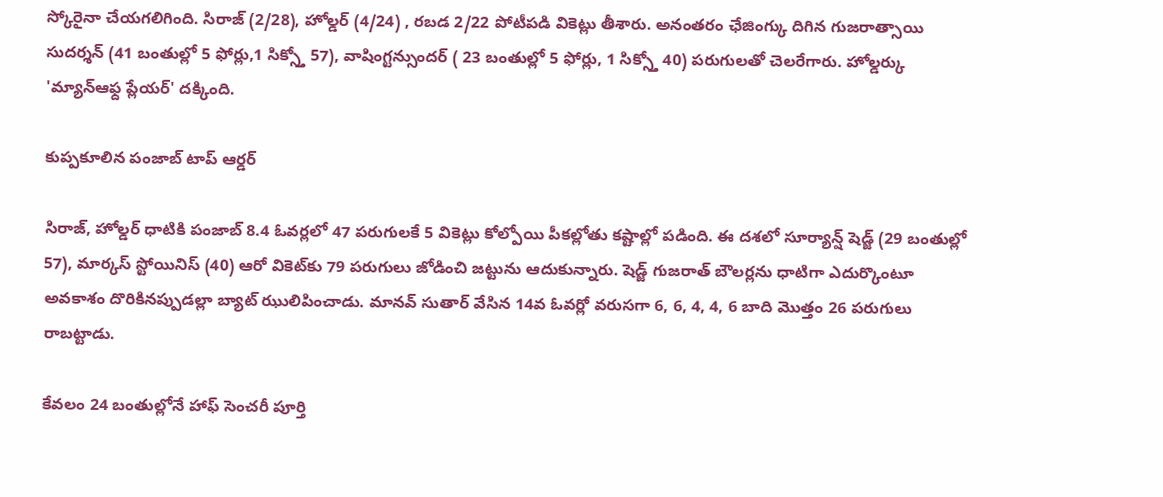స్కోరైనా చేయగలిగింది. సిరాజ్ (2/28), హోల్డర్ (4/24) , రబడ 2/22 పోటీపడి వికెట్లు తీశారు. అనంతరం ఛేజింగ్కు దిగిన గుజరాత్సాయి సుదర్శన్ (41 బంతుల్లో 5 ఫోర్లు,1 సిక్స్తో 57), వాషింగ్టన్సుందర్ ( 23 బంతుల్లో 5 ఫోర్లు, 1 సిక్స్తో 40) పరుగులతో చెలరేగారు. హోల్డర్కు 'మ్యాన్ఆఫ్ద ప్లేయర్' దక్కింది.

కుప్పకూలిన పంజాబ్ టాప్ ఆర్డర్

సిరాజ్, హోల్డర్ ధాటికి పంజాబ్ 8.4 ఓవర్లలో 47 పరుగులకే 5 వికెట్లు కోల్పోయి పీకల్లోతు కష్టాల్లో పడింది. ఈ దశలో సూర్యాన్ష్ షెడ్జ్ (29 బంతుల్లో 57), మార్కస్ స్టోయినిస్ (40) ఆరో వికెట్‌కు 79 పరుగులు జోడించి జట్టును ఆదుకున్నారు. షెడ్జ్ గుజరాత్ బౌలర్లను ధాటిగా ఎదుర్కొంటూ అవకాశం దొరికినప్పుడల్లా బ్యాట్ ఝులిపించాడు. మానవ్ సుతార్ వేసిన 14వ ఓవర్లో వరుసగా 6, 6, 4, 4, 6 బాది మొత్తం 26 పరుగులు రాబట్టాడు.

కేవలం 24 బంతుల్లోనే హాఫ్ సెంచరీ పూర్తి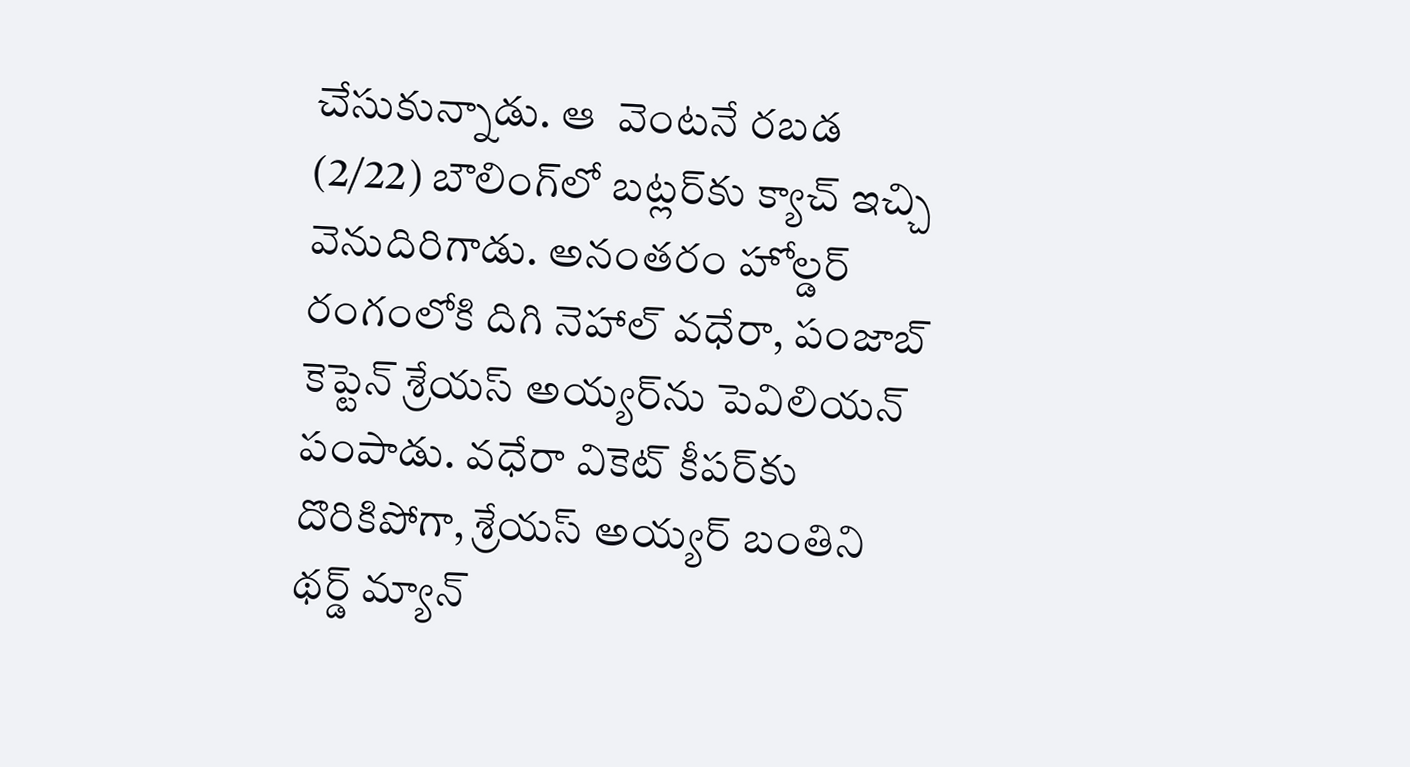చేసుకున్నాడు. ఆ  వెంటనే రబడ (2/22) బౌలింగ్‌లో బట్లర్‌కు క్యాచ్ ఇచ్చి వెనుదిరిగాడు. అనంతరం హోల్డర్ రంగంలోకి దిగి నెహాల్ వధేరా, పంజాబ్ కెప్టెన్ శ్రేయస్ అయ్యర్‌ను పెవిలియన్ పంపాడు. వధేరా వికెట్ కీపర్‌కు దొరికిపోగా, శ్రేయస్ అయ్యర్ బంతిని థర్డ్ మ్యాన్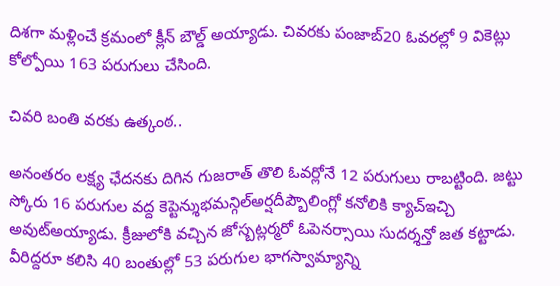దిశగా మళ్లించే క్రమంలో క్లీన్ బౌల్డ్ అయ్యాడు. చివరకు పంజాబ్20 ఓవరల్లో 9 వికెట్లు కోల్పోయి 163 పరుగులు చేసింది.

చివరి బంతి వరకు ఉత్కంఠ..

అనంతరం లక్ష్య ఛేదనకు దిగిన గుజరాత్ తొలి ఓవర్లోనే 12 పరుగులు రాబట్టింది. జట్టు స్కోరు 16 పరుగుల వద్ద కెప్టెన్శుభమన్గిల్అర్షదీప్బౌలింగ్లో కనోలికి క్యాచ్ఇచ్చి అవుట్అయ్యాడు. క్రీజులోకి వచ్చిన జోస్బట్లర్మరో ఓపెనర్సాయి సుదర్శన్తో జత కట్టాడు. వీరిద్దరూ కలిసి 40 బంతుల్లో 53 పరుగుల భాగస్వామ్యాన్ని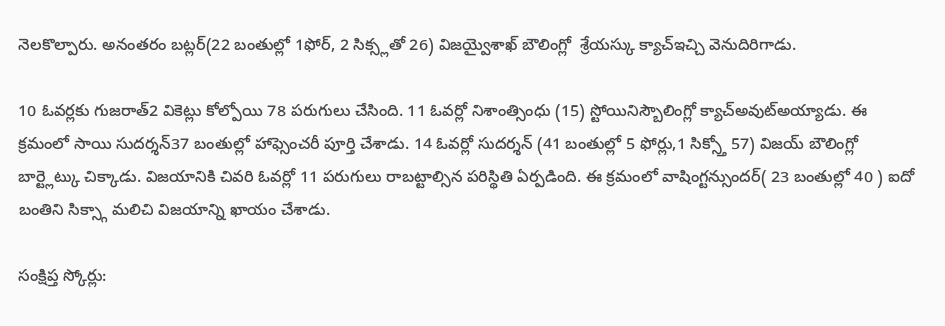నెలకొల్పారు. అనంతరం బట్లర్(22 బంతుల్లో 1ఫోర్, 2 సిక్స్లతో 26) విజయ్వైశాఖ్ బౌలింగ్లో  శ్రేయస్కు క్యాచ్ఇచ్చి వెనుదిరిగాడు.

10 ఓవర్లకు గుజరాత్2 వికెట్లు కోల్పోయి 78 పరుగులు చేసింది. 11 ఓవర్లో నిశాంత్సింధు (15) స్టోయినిస్బౌలింగ్లో క్యాచ్అవుట్అయ్యాడు. ఈ క్రమంలో సాయి సుదర్శన్37 బంతుల్లో హాఫ్సెంచరీ పూర్తి చేశాడు. 14 ఓవర్లో సుదర్శన్ (41 బంతుల్లో 5 ఫోర్లు,1 సిక్స్తో 57) విజయ్ బౌలింగ్లో బార్ట్లెట్కు చిక్కాడు. విజయానికి చివరి ఓవర్లో 11 పరుగులు రాబట్టాల్సిన పరిస్థితి ఏర్పడింది. ఈ క్రమంలో వాషింగ్టన్సుందర్( 23 బంతుల్లో 40 ) ఐదో బంతిని సిక్స్గా మలిచి విజయాన్ని ఖాయం చేశాడు.

సంక్షిప్త స్కోర్లు: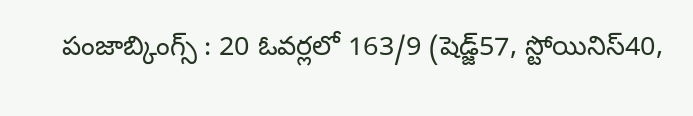పంజాబ్కింగ్స్ : 20 ఓవర్లలో 163/9 (షెడ్జ్57, స్టోయినిస్40,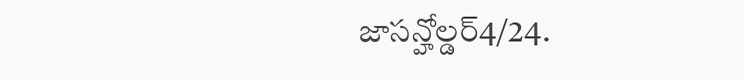జాసన్హోల్డర్4/24.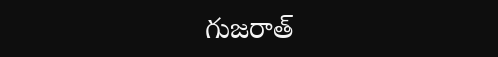గుజరాత్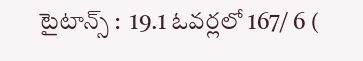టైటాన్స్ :  19.1 ఓవర్లలో 167/ 6 (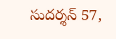సుదర్శన్ 57,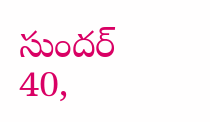సుందర్ 40,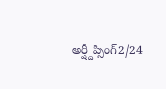అర్ష్దీప్సింగ్2/24